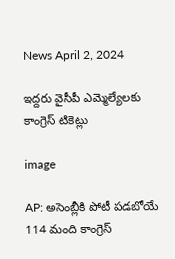News April 2, 2024

ఇద్దరు వైసీపీ ఎమ్మెల్యేలకు కాంగ్రెస్ టికెట్లు

image

AP: అసెంబ్లీకి పోటీ పడబోయే 114 మంది కాంగ్రెస్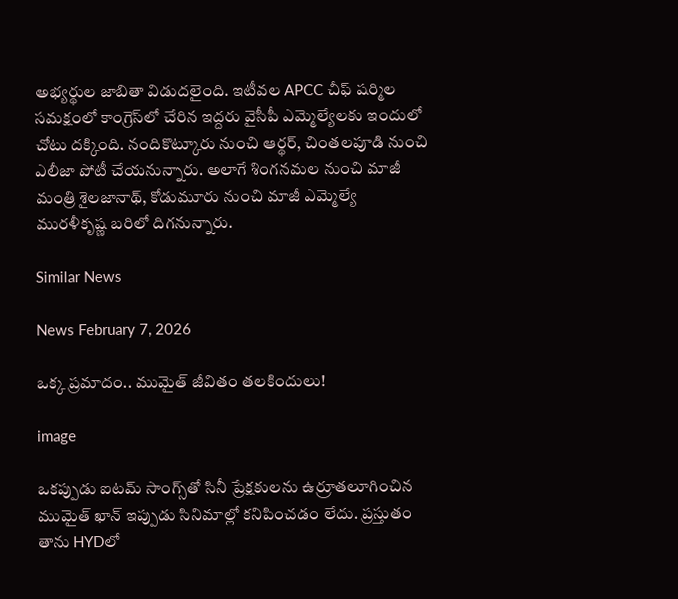అభ్యర్థుల జాబితా విడుదలైంది. ఇటీవల APCC చీఫ్ షర్మిల సమక్షంలో కాంగ్రెస్‌లో చేరిన ఇద్దరు వైసీపీ ఎమ్మెల్యేలకు ఇందులో చోటు దక్కింది. నందికొట్కూరు నుంచి ఆర్థర్, చింతలపూడి నుంచి ఎలీజా పోటీ చేయనున్నారు. అలాగే శింగనమల నుంచి మాజీ మంత్రి శైలజానాథ్, కోడుమూరు నుంచి మాజీ ఎమ్మెల్యే మురళీకృష్ణ బరిలో దిగనున్నారు.

Similar News

News February 7, 2026

ఒక్క ప్రమాదం.. ముమైత్ జీవితం తలకిందులు!

image

ఒకప్పుడు ఐటమ్ సాంగ్స్‌తో సినీ ప్రేక్షకులను ఉర్రూతలూగించిన ముమైత్ ఖాన్ ఇప్పుడు సినిమాల్లో కనిపించడం లేదు. ప్రస్తుతం తాను HYDలో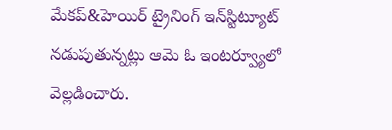మేకప్&హెయిర్ ట్రైనింగ్ ఇన్‌స్టిట్యూట్ నడుపుతున్నట్లు ఆమె ఓ ఇంటర్వ్యూలో వెల్లడించారు.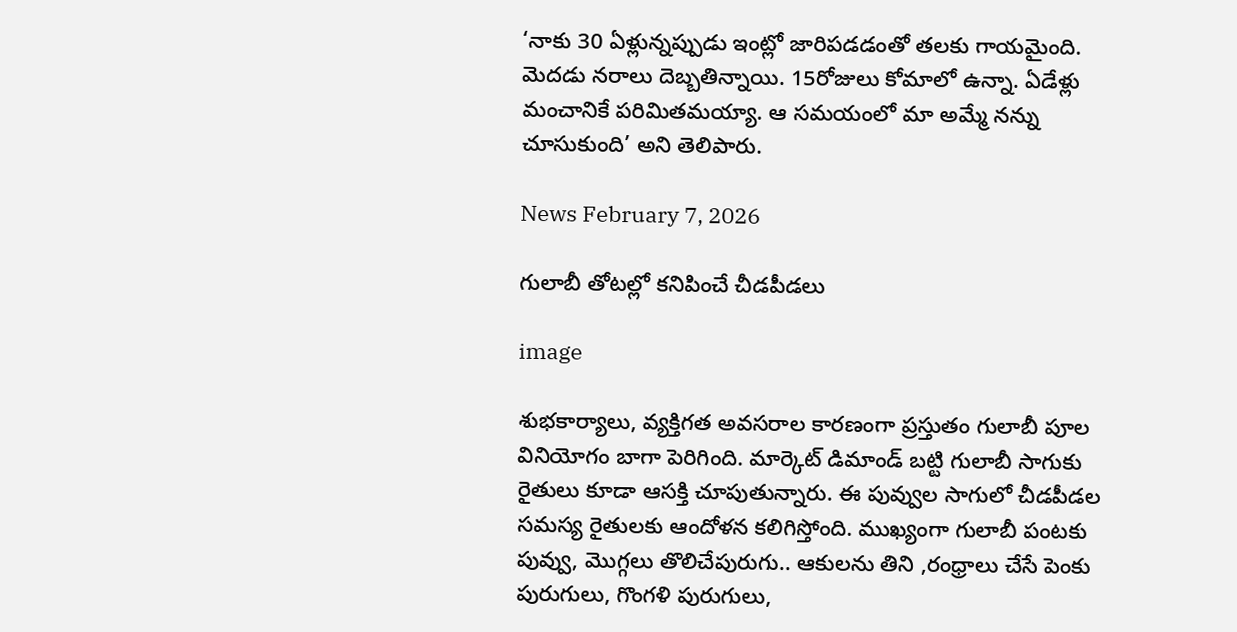‘నాకు 30 ఏళ్లున్నప్పుడు ఇంట్లో జారిపడడంతో తలకు గాయమైంది. మెదడు నరాలు దెబ్బతిన్నాయి. 15రోజులు కోమాలో ఉన్నా. ఏడేళ్లు మంచానికే పరిమితమయ్యా. ఆ సమయంలో మా అమ్మే నన్ను చూసుకుంది’ అని తెలిపారు.

News February 7, 2026

గులాబీ తోటల్లో కనిపించే చీడపీడలు

image

శుభకార్యాలు, వ్యక్తిగత అవసరాల కారణంగా ప్రస్తుతం గులాబీ పూల వినియోగం బాగా పెరిగింది. మార్కెట్ డిమాండ్‌ బట్టి గులాబీ సాగుకు రైతులు కూడా ఆసక్తి చూపుతున్నారు. ఈ పువ్వుల సాగులో చీడపీడల సమస్య రైతులకు ఆందోళన కలిగిస్తోంది. ముఖ్యంగా గులాబీ పంటకు పువ్వు, మొగ్గలు తొలిచేపురుగు.. ఆకులను తిని ,రంధ్రాలు చేసే పెంకు పురుగులు, గొంగళి పురుగులు,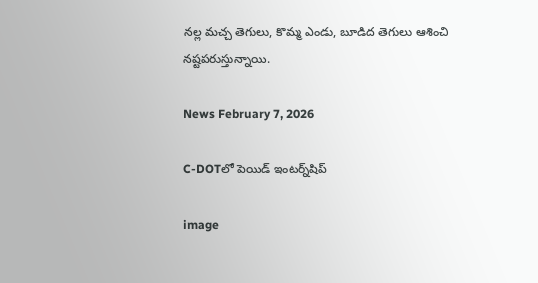నల్ల మచ్చ తెగులు, కొమ్మ ఎండు, బూడిద తెగులు ఆశించి నష్టపరుస్తున్నాయి.

News February 7, 2026

C-DOTలో పెయిడ్ ఇంటర్న్‌షిప్

image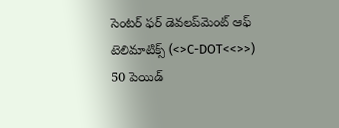సెంటర్ ఫర్ డెవలప్‌మెంట్ ఆఫ్ టెలిమాటిక్స్ (<>C-DOT<<>>) 50 పెయిడ్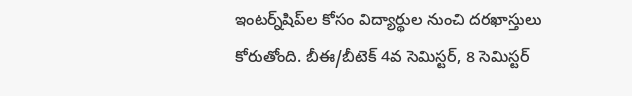ఇంటర్న్‌షిప్‌ల కోసం విద్యార్థుల నుంచి దరఖాస్తులు కోరుతోంది. బీఈ/బీటెక్ 4వ సెమిస్టర్, 8 సెమిస్టర్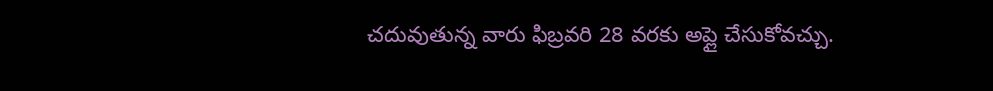చదువుతున్న వారు ఫిబ్రవరి 28 వరకు అప్లై చేసుకోవచ్చు.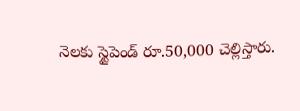నెలకు స్టైపెండ్ రూ.50,000 చెల్లిస్తారు.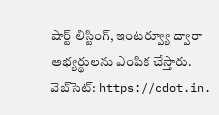షార్ట్ లిస్టింగ్, ఇంటర్వ్యూ ద్వారా అభ్యర్థులను ఎంపిక చేస్తారు. వెబ్‌సెట్: https://cdot.in.